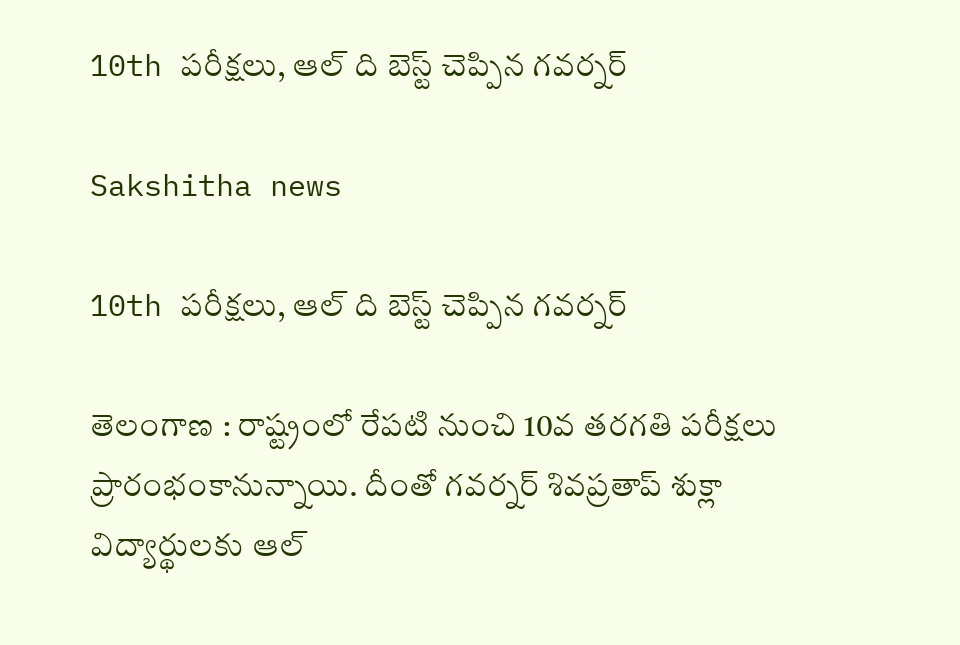10th పరీక్షలు, ఆల్ ది బెస్ట్ చెప్పిన గవర్నర్

Sakshitha news

10th పరీక్షలు, ఆల్ ది బెస్ట్ చెప్పిన గవర్నర్

తెలంగాణ : రాష్ట్రంలో రేపటి నుంచి 10వ తరగతి పరీక్షలు ప్రారంభంకానున్నాయి. దీంతో గవర్నర్ శివప్రతాప్ శుక్లా విద్యార్థులకు ఆల్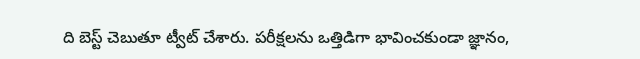ది బెస్ట్ చెబుతూ ట్వీట్ చేశారు. పరీక్షలను ఒత్తిడిగా భావించకుండా జ్ఞానం,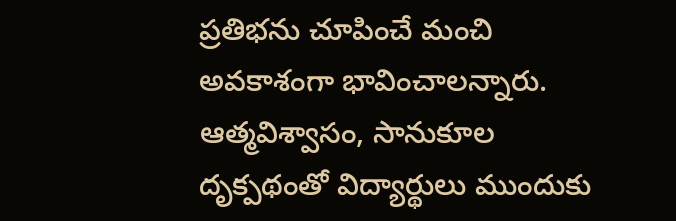ప్రతిభను చూపించే మంచి అవకాశంగా భావించాలన్నారు. ఆత్మవిశ్వాసం, సానుకూల దృక్పథంతో విద్యార్థులు ముందుకు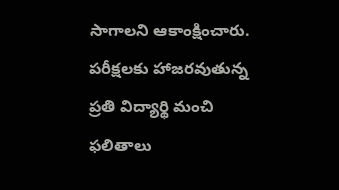సాగాలని ఆకాంక్షించారు. పరీక్షలకు హాజరవుతున్న ప్రతి విద్యార్థి మంచి ఫలితాలు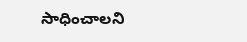సాధించాలని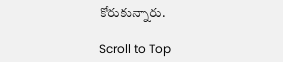కోరుకున్నారు.

Scroll to Top